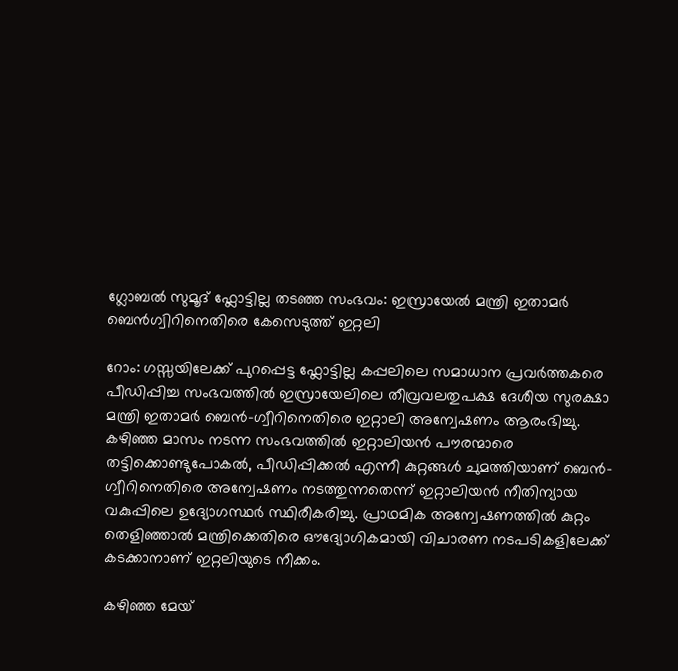ഗ്ലോബൽ സുമൂദ് ഫ്ലോട്ടില്ല തടഞ്ഞ സംഭവം: ഇസ്രായേൽ മന്ത്രി ഇതാമർ ബെൻഗ്വിറിനെതിരെ കേസെടുത്ത് ഇറ്റലി

റോം: ഗസ്സയിലേക്ക് പുറപ്പെട്ട ഫ്ലോട്ടില്ല കപ്പലിലെ സമാധാന പ്രവർത്തകരെ പീഡിപ്പിച്ച സംഭവത്തിൽ ഇസ്രായേലിലെ തീവ്രവലതുപക്ഷ ദേശീയ സുരക്ഷാ മന്ത്രി ഇതാമർ ബെൻ-ഗ്വീറിനെതിരെ ഇറ്റാലി അന്വേഷണം ആരംഭിച്ചു. കഴിഞ്ഞ മാസം നടന്ന സംഭവത്തിൽ ഇറ്റാലിയൻ പൗരന്മാരെ തട്ടിക്കൊണ്ടുപോകൽ, പീഡിപ്പിക്കൽ എന്നീ കുറ്റങ്ങൾ ചുമത്തിയാണ് ബെൻ-ഗ്വീറിനെതിരെ അന്വേഷണം നടത്തുന്നതെന്ന് ഇറ്റാലിയൻ നീതിന്യായ വകുപ്പിലെ ഉദ്യോഗസ്ഥർ സ്ഥിരീകരിച്ചു. പ്രാഥമിക അന്വേഷണത്തിൽ കുറ്റം തെളിഞ്ഞാൽ മന്ത്രിക്കെതിരെ ഔദ്യോഗികമായി വിചാരണ നടപടികളിലേക്ക് കടക്കാനാണ് ഇറ്റലിയുടെ നീക്കം.

കഴിഞ്ഞ മേയ്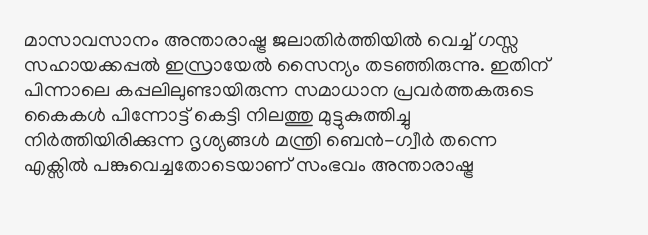മാസാവസാനം അന്താരാഷ്ട്ര ജലാതിർത്തിയിൽ വെച്ച് ഗസ്സ സഹായക്കപ്പൽ ഇസ്രായേൽ സൈന്യം തടഞ്ഞിരുന്നു. ഇതിന് പിന്നാലെ കപ്പലിലുണ്ടായിരുന്ന സമാധാന പ്രവർത്തകരുടെ കൈകൾ പിന്നോട്ട് കെട്ടി നിലത്തു മുട്ടുകുത്തിച്ചു നിർത്തിയിരിക്കുന്ന ദൃശ്യങ്ങൾ മന്ത്രി ബെൻ-ഗ്വീർ തന്നെ എക്സിൽ പങ്കുവെച്ചതോടെയാണ് സംഭവം അന്താരാഷ്ട്ര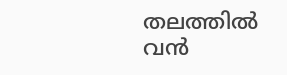തലത്തിൽ വൻ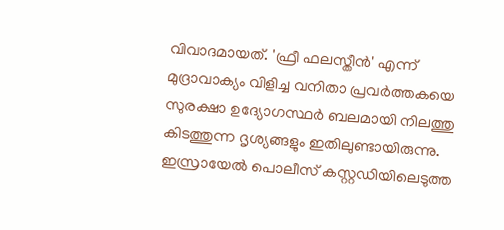വിവാദമായത്. 'ഫ്രീ ഫലസ്തീൻ' എന്ന് മുദ്രാവാക്യം വിളിച്ച വനിതാ പ്രവർത്തകയെ സുരക്ഷാ ഉദ്യോഗസ്ഥർ ബലമായി നിലത്തു കിടത്തുന്ന ദൃശ്യങ്ങളും ഇതിലുണ്ടായിരുന്നു. ഇസ്രായേൽ പൊലീസ് കസ്റ്റഡിയിലെടുത്ത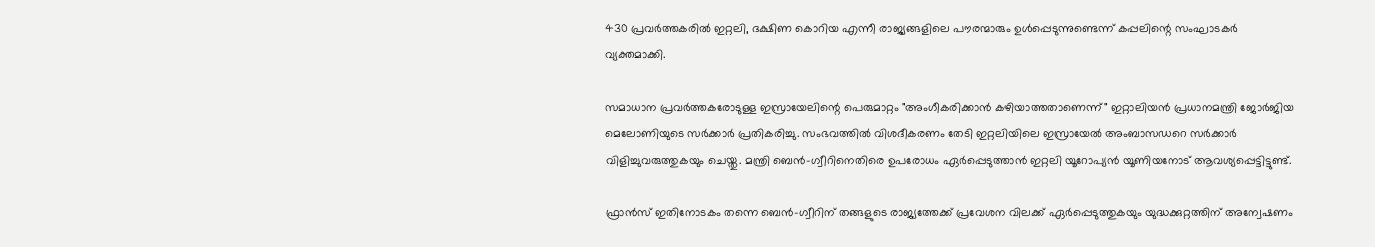430 പ്രവർത്തകരിൽ ഇറ്റലി, ദക്ഷിണ കൊറിയ എന്നീ രാജ്യങ്ങളിലെ പൗരന്മാരും ഉൾപ്പെടുന്നുണ്ടെന്ന് കപ്പലിന്റെ സംഘാടകർ വ്യക്തമാക്കി.

സമാധാന പ്രവർത്തകരോടുള്ള ഇസ്രായേലിന്റെ പെരുമാറ്റം "അംഗീകരിക്കാൻ കഴിയാത്തതാണെന്ന്" ഇറ്റാലിയൻ പ്രധാനമന്ത്രി ജോർജിയ മെലോണിയുടെ സർക്കാർ പ്രതികരിച്ചു. സംഭവത്തിൽ വിശദീകരണം തേടി ഇറ്റലിയിലെ ഇസ്രായേൽ അംബാസഡറെ സർക്കാർ വിളിച്ചുവരുത്തുകയും ചെയ്തു. മന്ത്രി ബെൻ-ഗ്വീറിനെതിരെ ഉപരോധം ഏർപ്പെടുത്താൻ ഇറ്റലി യൂറോപ്യൻ യൂണിയനോട് ആവശ്യപ്പെട്ടിട്ടുണ്ട്.

ഫ്രാൻസ് ഇതിനോടകം തന്നെ ബെൻ-ഗ്വീറിന് തങ്ങളുടെ രാജ്യത്തേക്ക് പ്രവേശന വിലക്ക് ഏർപ്പെടുത്തുകയും യുദ്ധക്കുറ്റത്തിന് അന്വേഷണം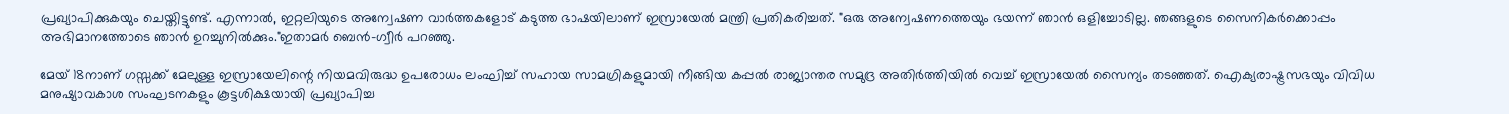പ്രഖ്യാപിക്കുകയും ചെയ്തിട്ടുണ്ട്. എന്നാൽ, ഇറ്റലിയുടെ അന്വേഷണ വാർത്തകളോട് കടുത്ത ഭാഷയിലാണ് ഇസ്രായേൽ മന്ത്രി പ്രതികരിച്ചത്. "ഒരു അന്വേഷണത്തെയും ഭയന്ന് ഞാൻ ഒളിച്ചോടില്ല. ഞങ്ങളുടെ സൈനികർക്കൊപ്പം അഭിമാനത്തോടെ ഞാൻ ഉറച്ചുനിൽക്കും."ഇതാമർ ബെൻ-ഗ്വീർ പറഞ്ഞു.

മേയ് 18നാണ് ഗസ്സക്ക് മേലുള്ള ഇസ്രായേലിന്റെ നിയമവിരുദ്ധ ഉപരോധം ലംഘിച്ച് സഹായ സാമഗ്രികളുമായി നീങ്ങിയ കപ്പൽ രാജ്യാന്തര സമുദ്ര അതിർത്തിയിൽ വെച്ച് ഇസ്രായേൽ സൈന്യം തടഞ്ഞത്. ഐക്യരാഷ്ട്രസഭയും വിവിധ മനുഷ്യാവകാശ സംഘടനകളും കൂട്ടശിക്ഷയായി പ്രഖ്യാപിച്ച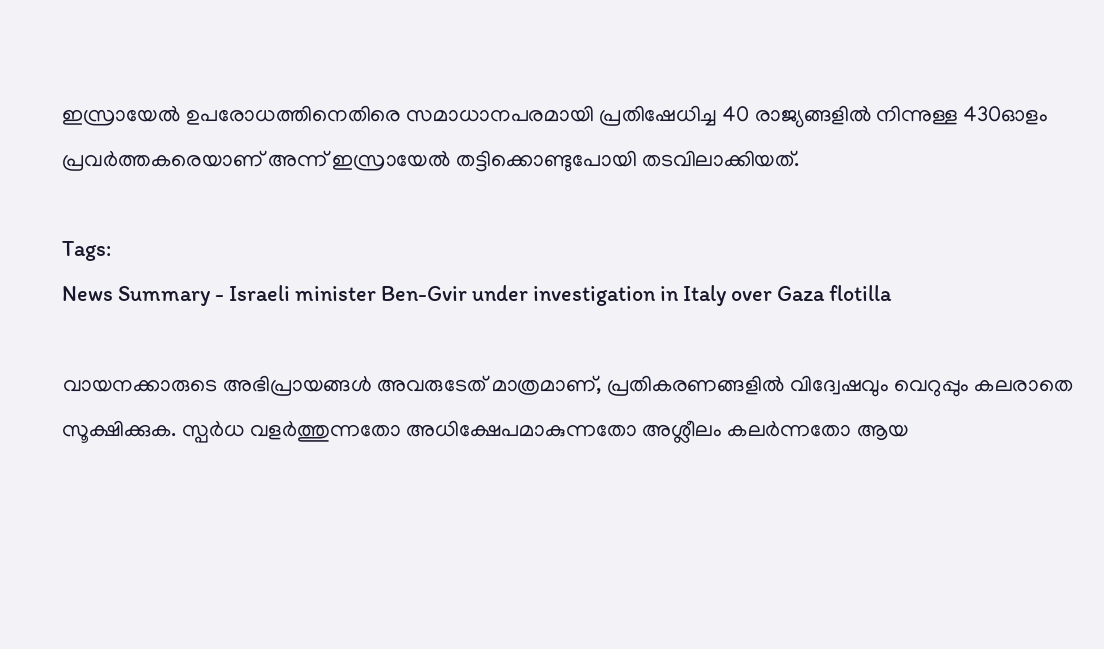ഇസ്രായേൽ ഉപരോധത്തിനെതിരെ സമാധാനപരമായി പ്രതിഷേധിച്ച 40 രാജ്യങ്ങളിൽ നിന്നുള്ള 430ഓളം പ്രവർത്തകരെയാണ് അന്ന് ഇസ്രായേൽ തട്ടിക്കൊണ്ടുപോയി തടവിലാക്കിയത്.

Tags:
News Summary - Israeli minister Ben-Gvir under investigation in Italy over Gaza flotilla

വായനക്കാരുടെ അഭിപ്രായങ്ങള്‍ അവരുടേത് മാത്രമാണ്, പ്രതികരണങ്ങളിൽ വിദ്വേഷവും വെറുപ്പും കലരാതെ സൂക്ഷിക്കുക. സ്പർധ വളർത്തുന്നതോ അധിക്ഷേപമാകുന്നതോ അശ്ലീലം കലർന്നതോ ആയ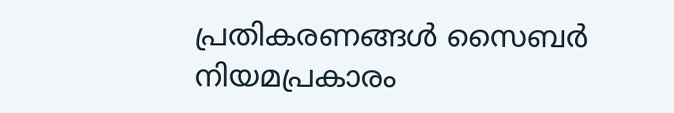പ്രതികരണങ്ങൾ സൈബർ നിയമപ്രകാരം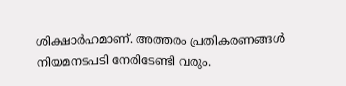ശിക്ഷാർഹമാണ്. അത്തരം പ്രതികരണങ്ങൾ നിയമനടപടി നേരിടേണ്ടി വരും.